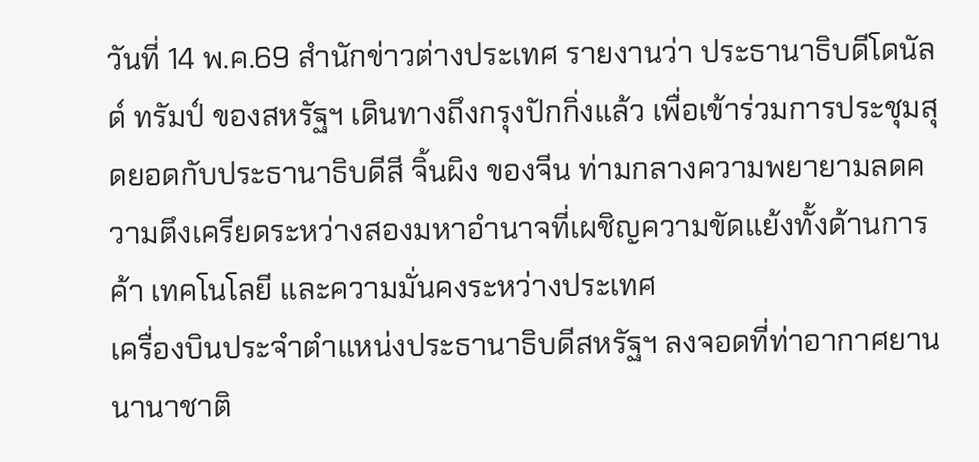วันที่ 14 พ.ค.69 สำนักข่าวต่างประเทศ รายงานว่า ประธานาธิบดีโดนัลด์ ทรัมป์ ของสหรัฐฯ เดินทางถึงกรุงปักกิ่งแล้ว เพื่อเข้าร่วมการประชุมสุดยอดกับประธานาธิบดีสี จิ้นผิง ของจีน ท่ามกลางความพยายามลดความตึงเครียดระหว่างสองมหาอำนาจที่เผชิญความขัดแย้งทั้งด้านการค้า เทคโนโลยี และความมั่นคงระหว่างประเทศ
เครื่องบินประจำตำแหน่งประธานาธิบดีสหรัฐฯ ลงจอดที่ท่าอากาศยานนานาชาติ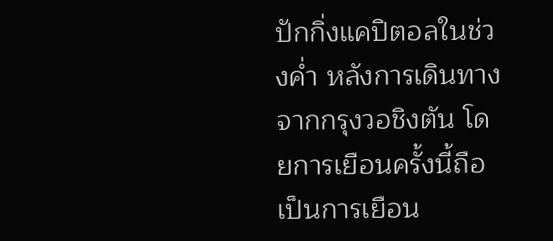ปักกิ่งแคปิตอลในช่วงค่ำ หลังการเดินทางจากกรุงวอชิงตัน โดยการเยือนครั้งนี้ถือเป็นการเยือน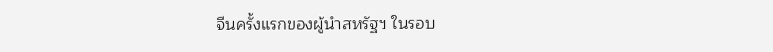จีนครั้งแรกของผู้นำสหรัฐฯ ในรอบ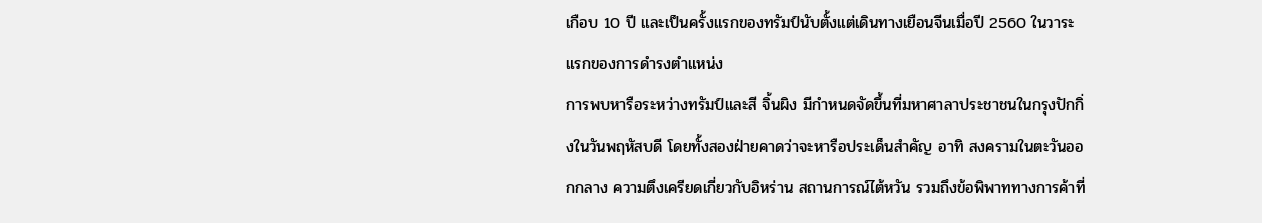เกือบ 10 ปี และเป็นครั้งแรกของทรัมป์นับตั้งแต่เดินทางเยือนจีนเมื่อปี 2560 ในวาระแรกของการดำรงตำแหน่ง
การพบหารือระหว่างทรัมป์และสี จิ้นผิง มีกำหนดจัดขึ้นที่มหาศาลาประชาชนในกรุงปักกิ่งในวันพฤหัสบดี โดยทั้งสองฝ่ายคาดว่าจะหารือประเด็นสำคัญ อาทิ สงครามในตะวันออกกลาง ความตึงเครียดเกี่ยวกับอิหร่าน สถานการณ์ไต้หวัน รวมถึงข้อพิพาททางการค้าที่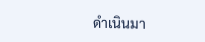ดำเนินมา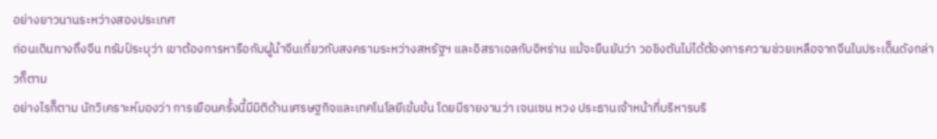อย่างยาวนานระหว่างสองประเทศ
ก่อนเดินทางถึงจีน ทรัมป์ระบุว่า เขาต้องการหารือกับผู้นำจีนเกี่ยวกับสงครามระหว่างสหรัฐฯ และอิสราเอลกับอิหร่าน แม้จะยืนยันว่า วอชิงตันไม่ได้ต้องการความช่วยเหลือจากจีนในประเด็นดังกล่าวก็ตาม
อย่างไรก็ตาม นักวิเคราะห์มองว่า การเยือนครั้งนี้มีมิติด้านเศรษฐกิจและเทคโนโลยีเข้มข้น โดยมีรายงานว่า เจนเซน หวง ประธานเจ้าหน้าที่บริหารบริ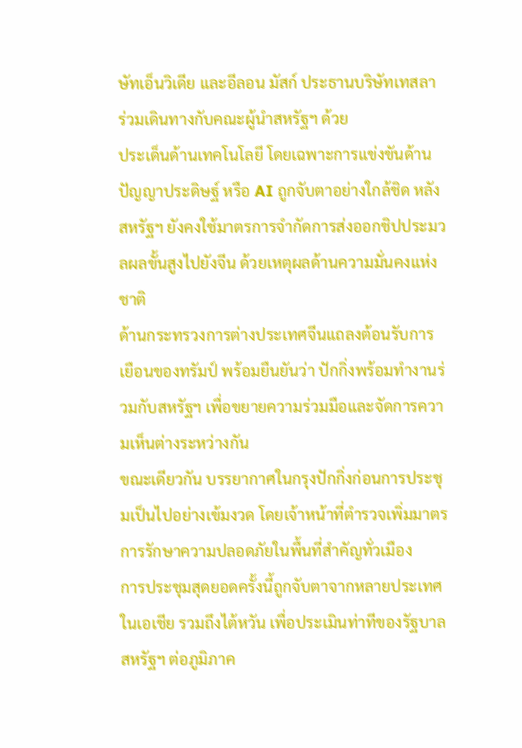ษัทเอ็นวิเดีย และอีลอน มัสก์ ประธานบริษัทเทสลา ร่วมเดินทางกับคณะผู้นำสหรัฐฯ ด้วย
ประเด็นด้านเทคโนโลยี โดยเฉพาะการแข่งขันด้านปัญญาประดิษฐ์ หรือ AI ถูกจับตาอย่างใกล้ชิด หลังสหรัฐฯ ยังคงใช้มาตรการจำกัดการส่งออกชิปประมวลผลขั้นสูงไปยังจีน ด้วยเหตุผลด้านความมั่นคงแห่งชาติ
ด้านกระทรวงการต่างประเทศจีนแถลงต้อนรับการเยือนของทรัมป์ พร้อมยืนยันว่า ปักกิ่งพร้อมทำงานร่วมกับสหรัฐฯ เพื่อขยายความร่วมมือและจัดการความเห็นต่างระหว่างกัน
ขณะเดียวกัน บรรยากาศในกรุงปักกิ่งก่อนการประชุมเป็นไปอย่างเข้มงวด โดยเจ้าหน้าที่ตำรวจเพิ่มมาตรการรักษาความปลอดภัยในพื้นที่สำคัญทั่วเมือง
การประชุมสุดยอดครั้งนี้ถูกจับตาจากหลายประเทศในเอเชีย รวมถึงไต้หวัน เพื่อประเมินท่าทีของรัฐบาลสหรัฐฯ ต่อภูมิภาค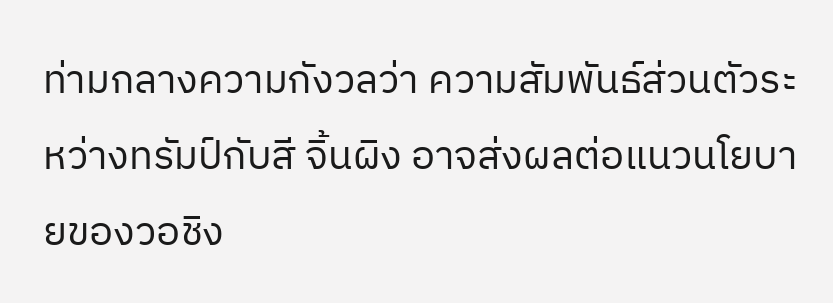ท่ามกลางความกังวลว่า ความสัมพันธ์ส่วนตัวระหว่างทรัมป์กับสี จิ้นผิง อาจส่งผลต่อแนวนโยบายของวอชิง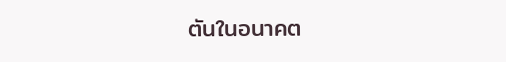ตันในอนาคต